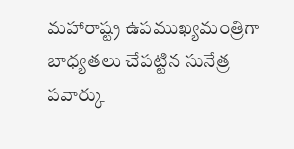మహారాష్ట్ర ఉపముఖ్యమంత్రిగా బాధ్యతలు చేపట్టిన సునేత్ర పవార్కు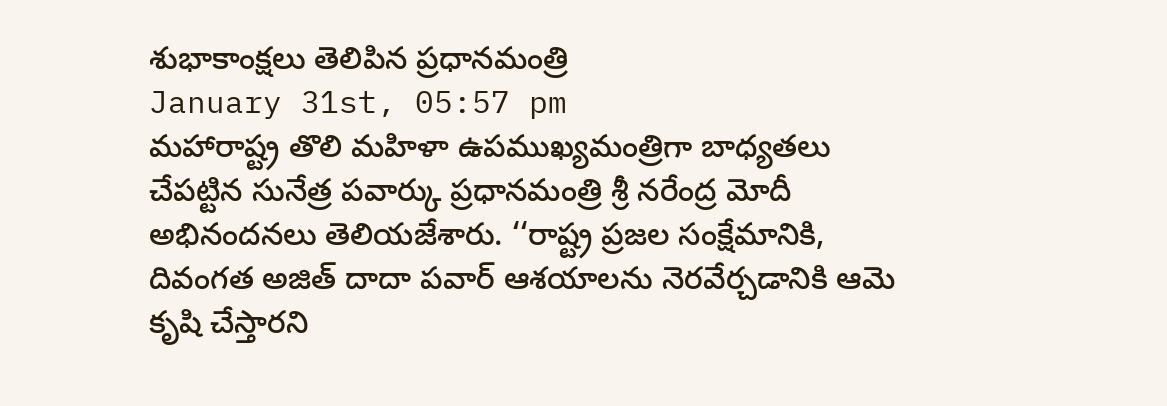శుభాకాంక్షలు తెలిపిన ప్రధానమంత్రి
January 31st, 05:57 pm
మహారాష్ట్ర తొలి మహిళా ఉపముఖ్యమంత్రిగా బాధ్యతలు చేపట్టిన సునేత్ర పవార్కు ప్రధానమంత్రి శ్రీ నరేంద్ర మోదీ అభినందనలు తెలియజేశారు. ‘‘రాష్ట్ర ప్రజల సంక్షేమానికి, దివంగత అజిత్ దాదా పవార్ ఆశయాలను నెరవేర్చడానికి ఆమె కృషి చేస్తారని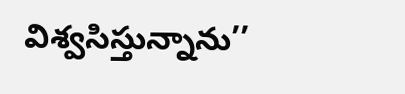విశ్వసిస్తున్నాను’’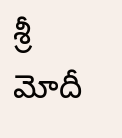శ్రీ మోదీ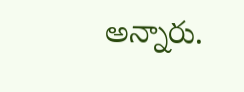అన్నారు.